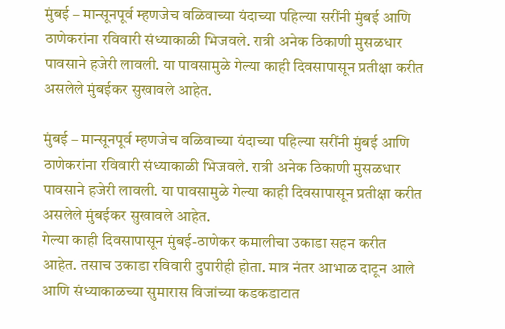मुंबई – मान्सूनपूर्व म्हणजेच वळिवाच्या यंदाच्या पहिल्या सरींनी मुंबई आणि ठाणेकरांना रविवारी संध्याकाळी भिजवले. रात्री अनेक ठिकाणी मुसळधार पावसाने हजेरी लावली. या पावसामुळे गेल्या काही दिवसापासून प्रतीक्षा करीत असलेले मुंबईकर सुखावले आहेत.

मुंबई – मान्सूनपूर्व म्हणजेच वळिवाच्या यंदाच्या पहिल्या सरींनी मुंबई आणि ठाणेकरांना रविवारी संध्याकाळी भिजवले. रात्री अनेक ठिकाणी मुसळधार पावसाने हजेरी लावली. या पावसामुळे गेल्या काही दिवसापासून प्रतीक्षा करीत असलेले मुंबईकर सुखावले आहेत.
गेल्या काही दिवसापासून मुंबई-ठाणेकर कमालीचा उकाडा सहन करीत आहेत. तसाच उकाडा रविवारी दुपारीही होता. मात्र नंतर आभाळ दाटून आले आणि संध्याकाळच्या सुमारास विजांच्या कडकडाटात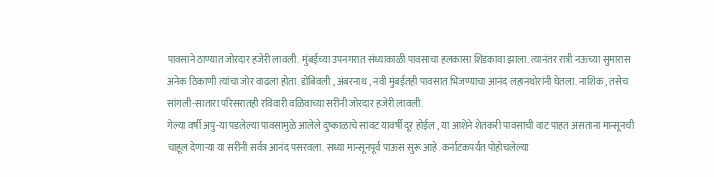पावसाने ठाण्यात जोरदार हजेरी लावली. मुंबईच्या उपनगरात संध्याकाळी पावसाचा हलकासा शिडकावा झाला. त्यानंतर रात्री नऊच्या सुमारास अनेक ठिकाणी त्यांचा जोर वाढला होता. डोंबिवली , अंबरनाथ , नवी मुंबईतही पावसात भिजण्याचा आनंद लहानथोरांनी घेतला. नाशिक , तसेच सांगली-सातारा परिसरातही रविवारी वळिवाच्या सरींनी जोरदार हजेरी लावली.
गेल्या वर्षी अपु-या पडलेल्या पावसामुळे आलेले दुष्काळाचे सावट यावर्षी दूर होईल , या आशेने शेतकरी पावसाची वाट पाहत असताना मान्सूनची चाहूल देणाऱ्या या सरींनी सर्वत्र आनंद पसरवला. सध्या मान्सूनपूर्व पाऊस सुरू आहे. कर्नाटकपर्यंत पोहोचलेल्या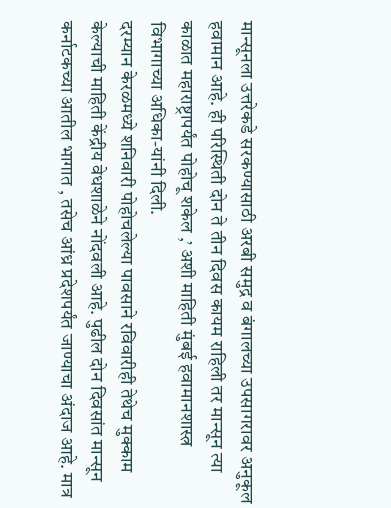मान्सूनला उत्तरेकडे सरकण्यासाठी अरबी समुद्र व बंगालच्या उपसागरावर अनुकूल हवामान आहे. ही परिस्थिती दोन ते तीन दिवस कायम राहिली तर मान्सून त्या काळात महाराष्ट्रापर्यंत पोहोचू शकेल ,’ अशी माहिती मुंबई हवामानशास्त्र विभागाच्या अधिका-यांनी दिली.
दरम्यान केरळमध्ये शनिवारी पोहोचलेल्या पावसाने रविवारीही तेथेच मुक्काम केल्याची माहिती केंद्रीय वेधशाळेने नोंदवली आहे. पुढील दोन दिवसांत मान्सून कर्नाटकच्या आतील भागात , तसेच आंध्र प्रदेशपर्यंत जाण्याचा अंदाज आहे. मात्र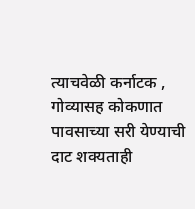त्याचवेळी कर्नाटक , गोव्यासह कोकणात पावसाच्या सरी येण्याची दाट शक्यताही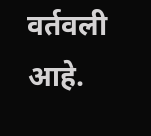वर्तवली आहे.